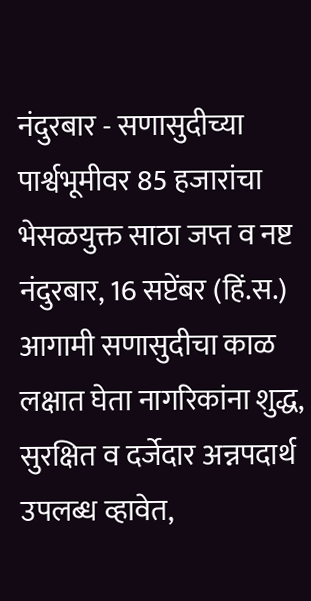नंदुरबार - सणासुदीच्या पार्श्वभूमीवर 85 हजारांचा भेसळयुक्त साठा जप्त व नष्ट
नंदुरबार, 16 सप्टेंबर (हिं.स.) आगामी सणासुदीचा काळ लक्षात घेता नागरिकांना शुद्ध, सुरक्षित व दर्जेदार अन्नपदार्थ उपलब्ध व्हावेत,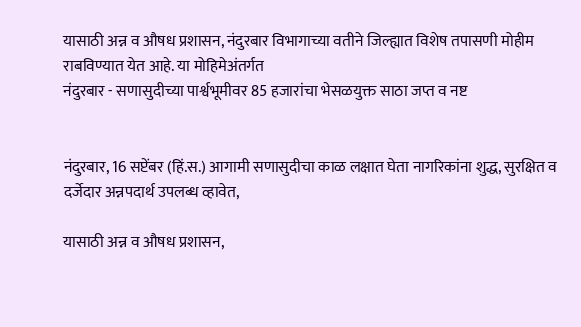यासाठी अन्न व औषध प्रशासन, नंदुरबार विभागाच्या वतीने जिल्ह्यात विशेष तपासणी मोहीम राबविण्यात येत आहे. या मोहिमेअंतर्गत
नंदुरबार - सणासुदीच्या पार्श्वभूमीवर 85 हजारांचा भेसळयुक्त साठा जप्त व नष्ट


नंदुरबार, 16 सप्टेंबर (हिं.स.) आगामी सणासुदीचा काळ लक्षात घेता नागरिकांना शुद्ध, सुरक्षित व दर्जेदार अन्नपदार्थ उपलब्ध व्हावेत,

यासाठी अन्न व औषध प्रशासन,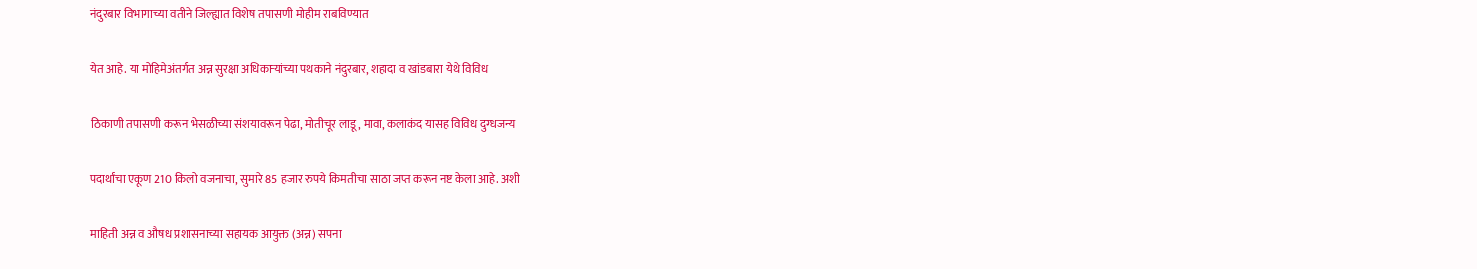नंदुरबार विभागाच्या वतीने जिल्ह्यात विशेष तपासणी मोहीम राबविण्यात

येत आहे. या मोहिमेअंतर्गत अन्न सुरक्षा अधिकाऱ्यांच्या पथकाने नंदुरबार, शहादा व खांडबारा येथे विविध

ठिकाणी तपासणी करून भेसळीच्या संशयावरून पेढा, मोतीचूर लाडू, मावा, कलाकंद यासह विविध दुग्धजन्य

पदार्थांचा एकूण 210 किलो वजनाचा, सुमारे 85 हजार रुपये किमतीचा साठा जप्त करून नष्ट केला आहे. अशी

माहिती अन्न व औषध प्रशासनाच्या सहायक आयुक्त (अन्न) सपना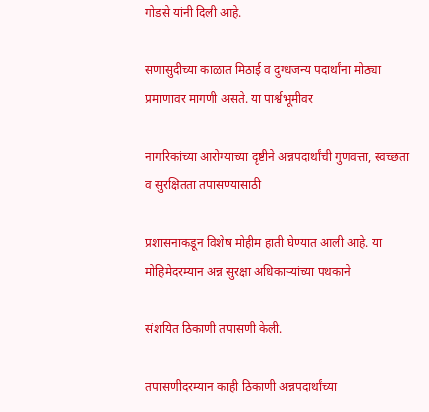गोडसे यांनी दिली आहे.

सणासुदीच्या काळात मिठाई व दुग्धजन्य पदार्थांना मोठ्या प्रमाणावर मागणी असते. या पार्श्वभूमीवर

नागरिकांच्या आरोग्याच्या दृष्टीने अन्नपदार्थांची गुणवत्ता, स्वच्छता व सुरक्षितता तपासण्यासाठी

प्रशासनाकडून विशेष मोहीम हाती घेण्यात आली आहे. या मोहिमेदरम्यान अन्न सुरक्षा अधिकाऱ्यांच्या पथकाने

संशयित ठिकाणी तपासणी केली.

तपासणीदरम्यान काही ठिकाणी अन्नपदार्थांच्या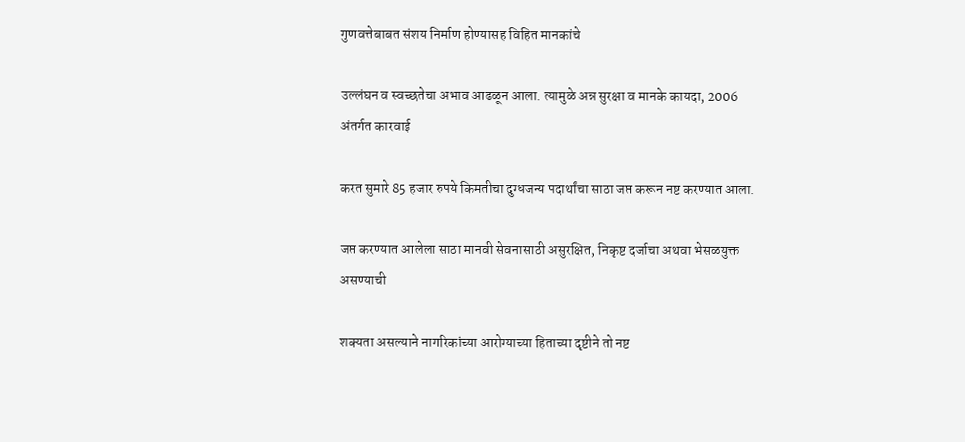गुणवत्तेबाबत संशय निर्माण होण्यासह विहित मानकांचे

उल्लंघन व स्वच्छतेचा अभाव आढळून आला. त्यामुळे अन्न सुरक्षा व मानके कायदा, 2006 अंतर्गत कारवाई

करत सुमारे 85 हजार रुपये किमतीचा दुग्धजन्य पदार्थांचा साठा जप्त करून नष्ट करण्यात आला.

जप्त करण्यात आलेला साठा मानवी सेवनासाठी असुरक्षित, निकृष्ट दर्जाचा अथवा भेसळयुक्त असण्याची

शक्यता असल्याने नागरिकांच्या आरोग्याच्या हिताच्या दृष्टीने तो नष्ट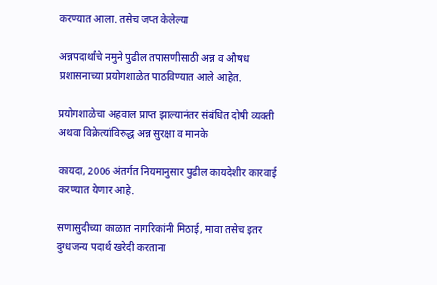करण्यात आला. तसेच जप्त केलेल्या

अन्नपदार्थांचे नमुने पुढील तपासणीसाठी अन्न व औषध प्रशासनाच्या प्रयोगशाळेत पाठविण्यात आले आहेत.

प्रयोगशाळेचा अहवाल प्राप्त झाल्यानंतर संबंधित दोषी व्यक्ती अथवा विक्रेत्यांविरुद्ध अन्न सुरक्षा व मानके

कायदा, 2006 अंतर्गत नियमानुसार पुढील कायदेशीर कारवाई करण्यात येणार आहे.

सणासुदीच्या काळात नागरिकांनी मिठाई, मावा तसेच इतर दुग्धजन्य पदार्थ खरेदी करताना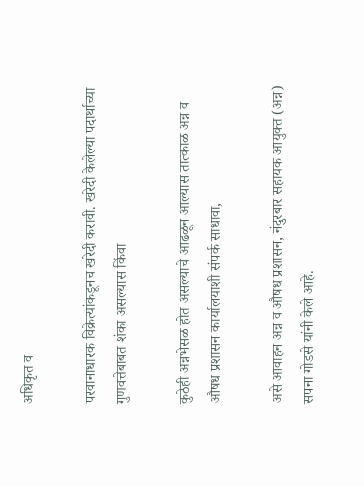अधिकृत व

परवानाधारक विक्रेत्यांकडूनच खरेदी करावी. खरेदी केलेल्या पदार्थाच्या गुणवत्तेबाबत शंका असल्यास किंवा

कुठेही अन्नभेसळ होत असल्याचे आढळून आल्यास तात्काळ अन्न व औषध प्रशासन कार्यालयाशी संपर्क साधावा,

असे आवाहन अन्न व औषध प्रशासन, नंदुरबार सहायक आयुक्त (अन्न) सपना गोडसे यांनी केले आहे.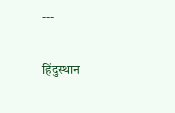---

हिंदुस्थान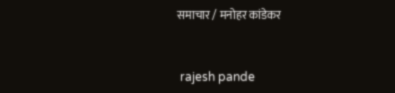समाचार / मनोहर कांडेकर


 rajesh pande